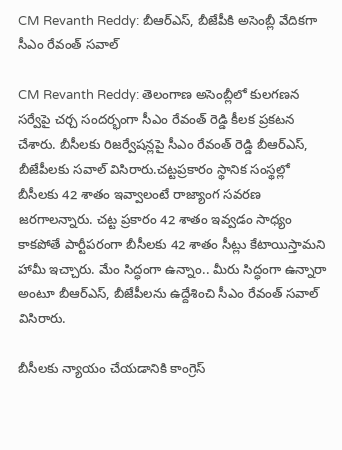CM Revanth Reddy: బీఆర్ఎస్, బీజేపీకి అసెంబ్లీ వేదికగా సీఎం రేవంత్ సవాల్

CM Revanth Reddy: తెలంగాణ అసెంబ్లీలో కులగణన సర్వేపై చర్చ సందర్భంగా సీఎం రేవంత్ రెడ్డి కీలక ప్రకటన చేశారు. బీసీలకు రిజర్వేషన్లపై సీఎం రేవంత్ రెడ్డి బీఆర్ఎస్, బీజేపీలకు సవాల్ విసిరారు.చట్టప్రకారం స్థానిక సంస్థల్లో బీసీలకు 42 శాతం ఇవ్వాలంటే రాజ్యాంగ సవరణ జరగాలన్నారు. చట్ట ప్రకారం 42 శాతం ఇవ్వడం సాధ్యం కాకపోతే పార్టీపరంగా బీసీలకు 42 శాతం సీట్లు కేటాయిస్తామని హామీ ఇచ్చారు. మేం సిద్ధంగా ఉన్నాం.. మీరు సిద్ధంగా ఉన్నారా అంటూ బీఆర్ఎస్, బీజేపీలను ఉద్దేశించి సీఎం రేవంత్ సవాల్ విసిరారు.

బీసీలకు న్యాయం చేయడానికి కాంగ్రెస్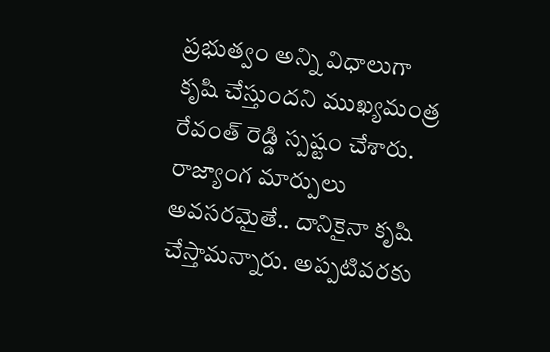ప్రభుత్వం అన్ని విధాలుగా కృషి చేస్తుందని ముఖ్యమంత్ర రేవంత్ రెడ్డి స్పష్టం చేశారు. రాజ్యాంగ మార్పులు అవసరమైతే.. దానికైనా కృషి చేస్తామన్నారు. అప్పటివరకు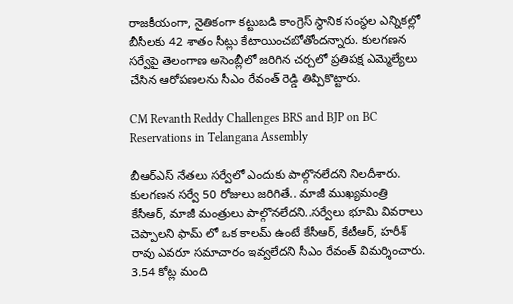రాజకీయంగా, నైతికంగా కట్టుబడి కాంగ్రెస్ స్థానిక సంస్థల ఎన్నికల్లో బీసీలకు 42 శాతం సీట్లు కేటాయించబోతోందన్నారు. కులగణన సర్వేపై తెలంగాణ అసెంబ్లీలో జరిగిన చర్చలో ప్రతిపక్ష ఎమ్మెల్యేలు చేసిన ఆరోపణలను సీఎం రేవంత్ రెడ్డి తిప్పికొట్టారు.

CM Revanth Reddy Challenges BRS and BJP on BC Reservations in Telangana Assembly

బీఆర్ఎస్ నేతలు సర్వేలో ఎందుకు పాల్గొనలేదని నిలదీశారు. కులగణన సర్వే 50 రోజులు జరిగితే.. మాజీ ముఖ్యమంత్రి కేసీఆర్, మాజీ మంత్రులు పాల్గొనలేదని..సర్వేలు భూమి వివరాలు చెప్పాలని ఫామ్ లో ఒక కాలమ్ ఉంటే కేసీఆర్, కేటీఆర్, హరీశ్ రావు ఎవరూ సమాచారం ఇవ్వలేదని సీఎం రేవంత్ విమర్శించారు. 3.54 కోట్ల మంది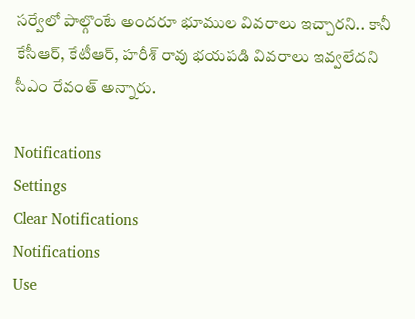సర్వేలో పాల్గొంటే అందరూ భూముల వివరాలు ఇచ్చారని.. కానీ కేసీఆర్, కేటీఆర్, హరీశ్ రావు భయపడి వివరాలు ఇవ్వలేదని సీఎం రేవంత్ అన్నారు.

Notifications
Settings
Clear Notifications
Notifications
Use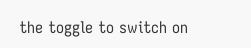the toggle to switch on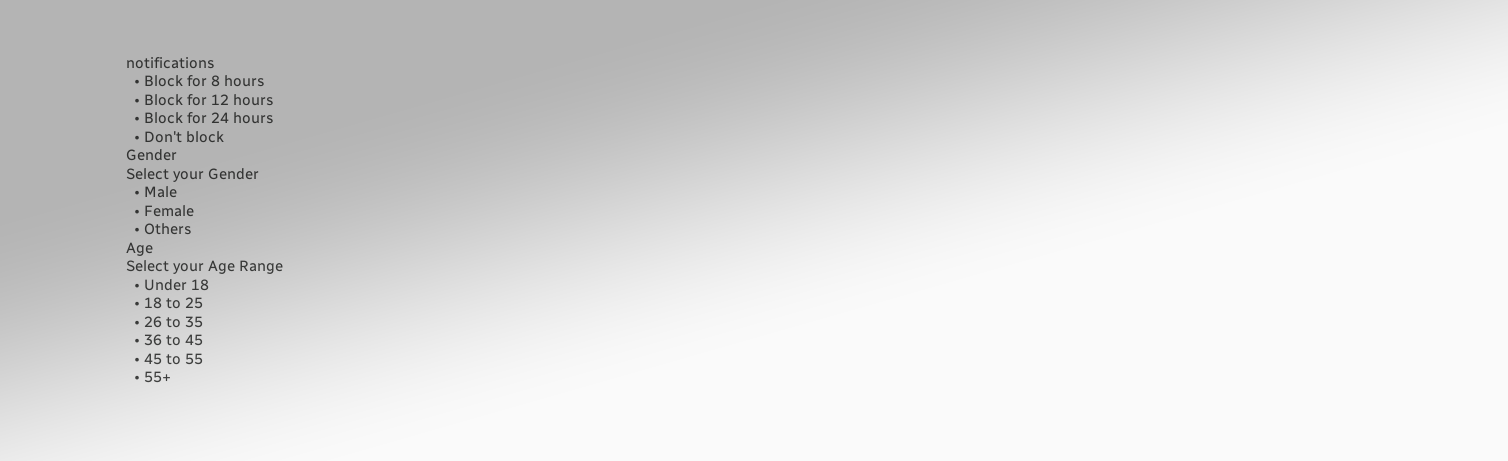notifications
  • Block for 8 hours
  • Block for 12 hours
  • Block for 24 hours
  • Don't block
Gender
Select your Gender
  • Male
  • Female
  • Others
Age
Select your Age Range
  • Under 18
  • 18 to 25
  • 26 to 35
  • 36 to 45
  • 45 to 55
  • 55+